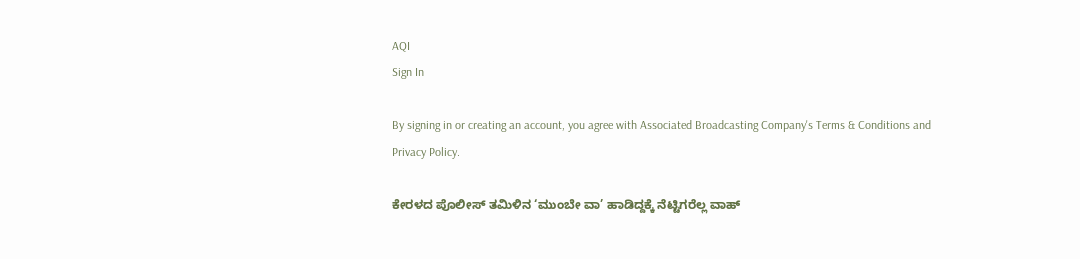AQI
Sign In

By signing in or creating an account, you agree with Associated Broadcasting Company's Terms & Conditions and Privacy Policy.

ಕೇರಳದ ಪೊಲೀಸ್ ತಮಿಳಿನ ‘ಮುಂಬೇ ವಾ’ ಹಾಡಿದ್ದಕ್ಕೆ ನೆಟ್ಟಿಗರೆಲ್ಲ ವಾಹ್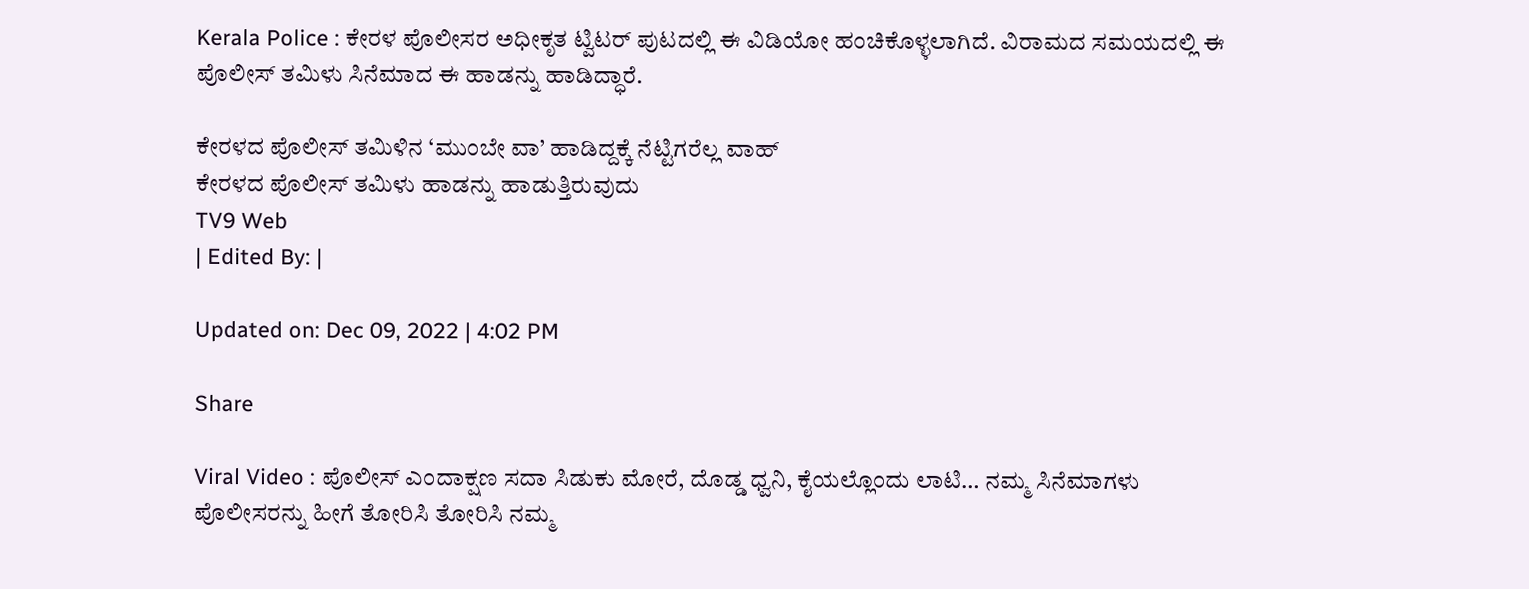Kerala Police : ಕೇರಳ ಪೊಲೀಸರ ಅಧೀಕೃತ ಟ್ವಿಟರ್ ಪುಟದಲ್ಲಿ ಈ ವಿಡಿಯೋ ಹಂಚಿಕೊಳ್ಳಲಾಗಿದೆ. ವಿರಾಮದ ಸಮಯದಲ್ಲಿ ಈ ಪೊಲೀಸ್ ತಮಿಳು ಸಿನೆಮಾದ ಈ ಹಾಡನ್ನು ಹಾಡಿದ್ಧಾರೆ.

ಕೇರಳದ ಪೊಲೀಸ್ ತಮಿಳಿನ ‘ಮುಂಬೇ ವಾ’ ಹಾಡಿದ್ದಕ್ಕೆ ನೆಟ್ಟಿಗರೆಲ್ಲ ವಾಹ್
ಕೇರಳದ ಪೊಲೀಸ್ ತಮಿಳು ಹಾಡನ್ನು ಹಾಡುತ್ತಿರುವುದು
TV9 Web
| Edited By: |

Updated on: Dec 09, 2022 | 4:02 PM

Share

Viral Video : ಪೊಲೀಸ್ ಎಂದಾಕ್ಷಣ ಸದಾ ಸಿಡುಕು ಮೋರೆ, ದೊಡ್ಡ ಧ್ವನಿ, ಕೈಯಲ್ಲೊಂದು ಲಾಟಿ… ನಮ್ಮ ಸಿನೆಮಾಗಳು ಪೊಲೀಸರನ್ನು ಹೀಗೆ ತೋರಿಸಿ ತೋರಿಸಿ ನಮ್ಮ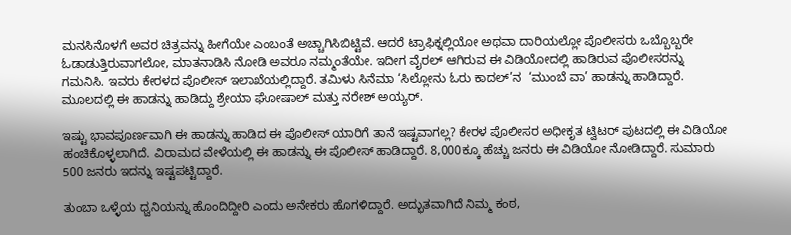ಮನಸಿನೊಳಗೆ ಅವರ ಚಿತ್ರವನ್ನು ಹೀಗೆಯೇ ಎಂಬಂತೆ ಅಚ್ಚಾಗಿಸಿಬಿಟ್ಟಿವೆ. ಆದರೆ ಟ್ರಾಫಿಕ್ನಲ್ಲಿಯೋ ಅಥವಾ ದಾರಿಯಲ್ಲೋ ಪೊಲೀಸರು ಒಬ್ಬೊಬ್ಬರೇ ಓಡಾಡುತ್ತಿರುವಾಗಲೋ, ಮಾತನಾಡಿಸಿ ನೋಡಿ ಅವರೂ ನಮ್ಮಂತೆಯೇ. ಇದೀಗ ವೈರಲ್ ಆಗಿರುವ ಈ ವಿಡಿಯೋದಲ್ಲಿ ಹಾಡಿರುವ ಪೊಲೀಸರನ್ನು ಗಮನಿಸಿ. ಇವರು ಕೇರಳದ ಪೊಲೀಸ್ ಇಲಾಖೆಯಲ್ಲಿದ್ದಾರೆ. ತಮಿಳು ಸಿನೆಮಾ ‘ಸಿಲ್ಲೋನು ಓರು ಕಾದಲ್’ನ  ‘ಮುಂಬೆ ವಾ’ ಹಾಡನ್ನು ಹಾಡಿದ್ದಾರೆ. ಮೂಲದಲ್ಲಿ ಈ ಹಾಡನ್ನು ಹಾಡಿದ್ದು ಶ್ರೇಯಾ ಘೋಷಾಲ್ ಮತ್ತು ನರೇಶ್ ಅಯ್ಯರ್.

ಇಷ್ಟು ಭಾವಪೂರ್ಣವಾಗಿ ಈ ಹಾಡನ್ನು ಹಾಡಿದ ಈ ಪೊಲೀಸ್ ಯಾರಿಗೆ ತಾನೆ ಇಷ್ಟವಾಗಲ್ಲ? ಕೇರಳ ಪೊಲೀಸರ ಅಧೀಕೃತ ಟ್ವಿಟರ್ ಪುಟದಲ್ಲಿ ಈ ವಿಡಿಯೋ ಹಂಚಿಕೊಳ್ಳಲಾಗಿದೆ. ವಿರಾಮದ ವೇಳೆಯಲ್ಲಿ ಈ ಹಾಡನ್ನು ಈ ಪೊಲೀಸ್ ಹಾಡಿದ್ದಾರೆ. 8,000ಕ್ಕೂ ಹೆಚ್ಚು ಜನರು ಈ ವಿಡಿಯೋ ನೋಡಿದ್ದಾರೆ. ಸುಮಾರು 500 ಜನರು ಇದನ್ನು ಇಷ್ಟಪಟ್ಟಿದ್ದಾರೆ.

ತುಂಬಾ ಒಳ್ಳೆಯ ಧ್ವನಿಯನ್ನು ಹೊಂದಿದ್ದೀರಿ ಎಂದು ಅನೇಕರು ಹೊಗಳಿದ್ದಾರೆ. ಅದ್ಭುತವಾಗಿದೆ ನಿಮ್ಮ ಕಂಠ,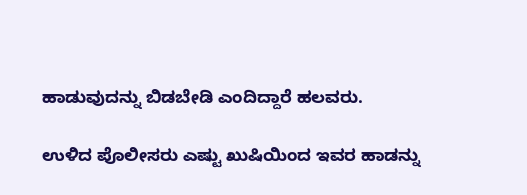ಹಾಡುವುದನ್ನು ಬಿಡಬೇಡಿ ಎಂದಿದ್ದಾರೆ ಹಲವರು.

ಉಳಿದ ಪೊಲೀಸರು ಎಷ್ಟು ಖುಷಿಯಿಂದ ಇವರ ಹಾಡನ್ನು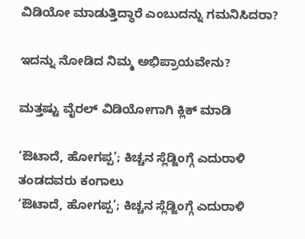ವಿಡಿಯೋ ಮಾಡುತ್ತಿದ್ಧಾರೆ ಎಂಬುದನ್ನು ಗಮನಿಸಿದರಾ?

ಇದನ್ನು ನೋಡಿದ ನಿಮ್ಮ ಅಭಿಪ್ರಾಯವೇನು?

ಮತ್ತಷ್ಟು ವೈರಲ್ ವಿಡಿಯೋಗಾಗಿ ಕ್ಲಿಕ್ ಮಾಡಿ

‘ಔಟಾದೆ, ಹೋಗಪ್ಪ’; ಕಿಚ್ಚನ ಸ್ಲೆಡ್ಜಿಂಗ್ಗೆ ಎದುರಾಳಿ ತಂಡದವರು ಕಂಗಾಲು
‘ಔಟಾದೆ, ಹೋಗಪ್ಪ’; ಕಿಚ್ಚನ ಸ್ಲೆಡ್ಜಿಂಗ್ಗೆ ಎದುರಾಳಿ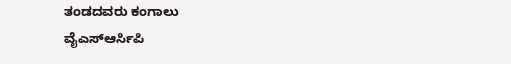ತಂಡದವರು ಕಂಗಾಲು
ವೈಎಸ್ಆರ್ಸಿಪಿ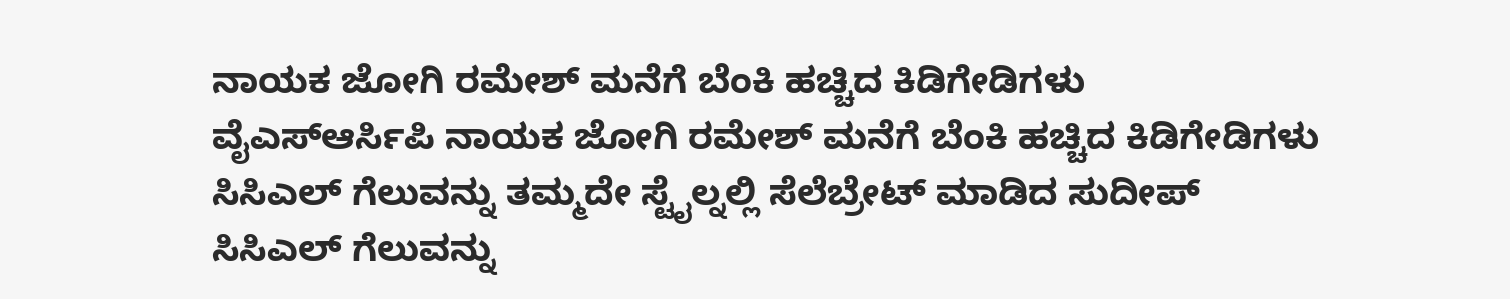ನಾಯಕ ಜೋಗಿ ರಮೇಶ್ ಮನೆಗೆ ಬೆಂಕಿ ಹಚ್ಚಿದ ಕಿಡಿಗೇಡಿಗಳು
ವೈಎಸ್ಆರ್ಸಿಪಿ ನಾಯಕ ಜೋಗಿ ರಮೇಶ್ ಮನೆಗೆ ಬೆಂಕಿ ಹಚ್ಚಿದ ಕಿಡಿಗೇಡಿಗಳು
ಸಿಸಿಎಲ್ ಗೆಲುವನ್ನು ತಮ್ಮದೇ ಸ್ಟೈಲ್ನಲ್ಲಿ ಸೆಲೆಬ್ರೇಟ್ ಮಾಡಿದ ಸುದೀಪ್
ಸಿಸಿಎಲ್ ಗೆಲುವನ್ನು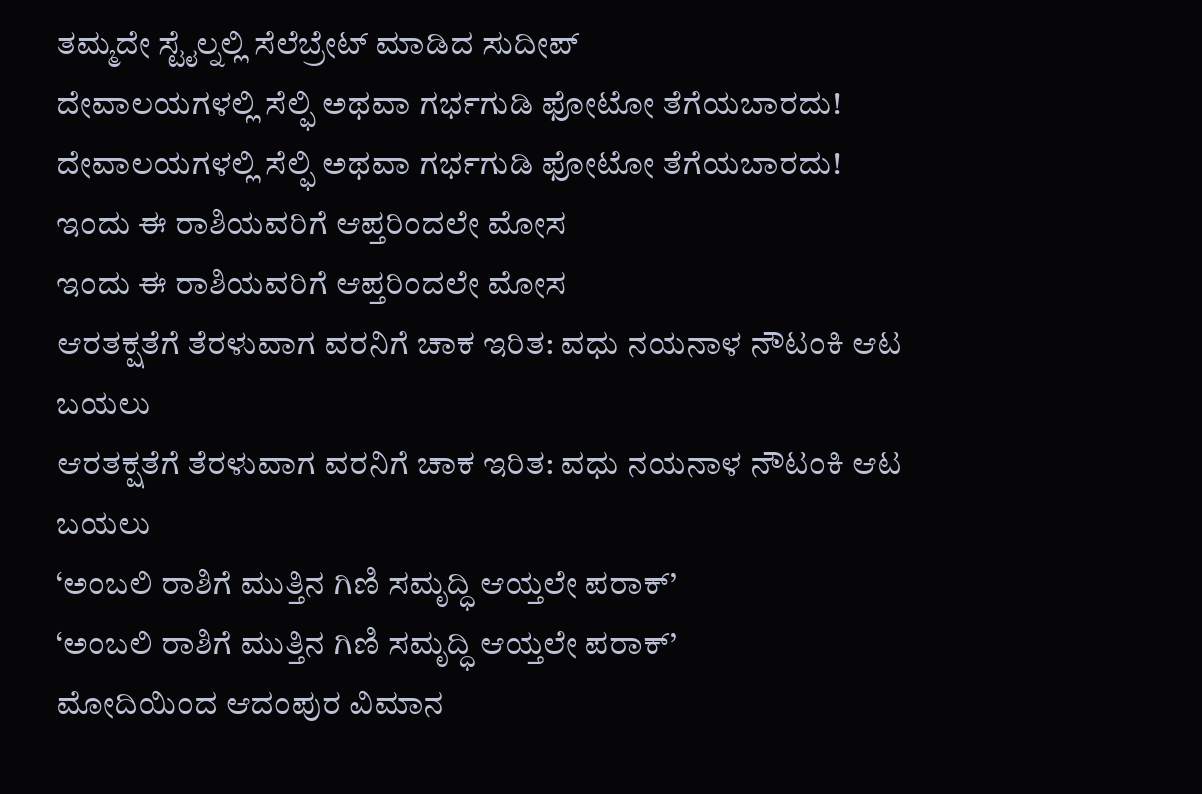ತಮ್ಮದೇ ಸ್ಟೈಲ್ನಲ್ಲಿ ಸೆಲೆಬ್ರೇಟ್ ಮಾಡಿದ ಸುದೀಪ್
ದೇವಾಲಯಗಳಲ್ಲಿ ಸೆಲ್ಫಿ ಅಥವಾ ಗರ್ಭಗುಡಿ ಫೋಟೋ ತೆಗೆಯಬಾರದು!
ದೇವಾಲಯಗಳಲ್ಲಿ ಸೆಲ್ಫಿ ಅಥವಾ ಗರ್ಭಗುಡಿ ಫೋಟೋ ತೆಗೆಯಬಾರದು!
ಇಂದು ಈ ರಾಶಿಯವರಿಗೆ ಆಪ್ತರಿಂದಲೇ ಮೋಸ
ಇಂದು ಈ ರಾಶಿಯವರಿಗೆ ಆಪ್ತರಿಂದಲೇ ಮೋಸ
ಆರತಕ್ಷತೆಗೆ ತೆರಳುವಾಗ ವರನಿಗೆ ಚಾಕ ಇರಿತ: ವಧು ನಯನಾಳ ನೌಟಂಕಿ ಆಟ ಬಯಲು
ಆರತಕ್ಷತೆಗೆ ತೆರಳುವಾಗ ವರನಿಗೆ ಚಾಕ ಇರಿತ: ವಧು ನಯನಾಳ ನೌಟಂಕಿ ಆಟ ಬಯಲು
‘ಅಂಬಲಿ ರಾಶಿಗೆ ಮುತ್ತಿನ ಗಿಣಿ ಸಮೃದ್ಧಿ ಆಯ್ತಲೇ ಪರಾಕ್’
‘ಅಂಬಲಿ ರಾಶಿಗೆ ಮುತ್ತಿನ ಗಿಣಿ ಸಮೃದ್ಧಿ ಆಯ್ತಲೇ ಪರಾಕ್’
ಮೋದಿಯಿಂದ ಆದಂಪುರ ವಿಮಾನ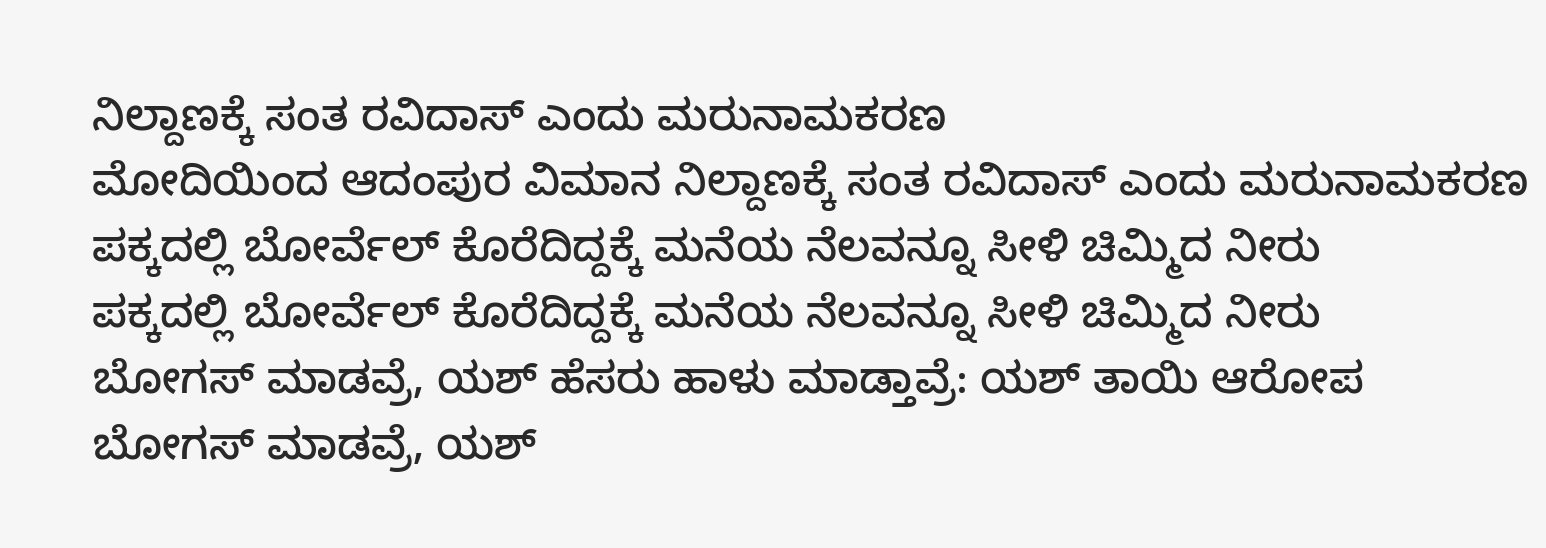ನಿಲ್ದಾಣಕ್ಕೆ ಸಂತ ರವಿದಾಸ್ ಎಂದು ಮರುನಾಮಕರಣ
ಮೋದಿಯಿಂದ ಆದಂಪುರ ವಿಮಾನ ನಿಲ್ದಾಣಕ್ಕೆ ಸಂತ ರವಿದಾಸ್ ಎಂದು ಮರುನಾಮಕರಣ
ಪಕ್ಕದಲ್ಲಿ ಬೋರ್ವೆಲ್ ಕೊರೆದಿದ್ದಕ್ಕೆ ಮನೆಯ ನೆಲವನ್ನೂ ಸೀಳಿ ಚಿಮ್ಮಿದ ನೀರು
ಪಕ್ಕದಲ್ಲಿ ಬೋರ್ವೆಲ್ ಕೊರೆದಿದ್ದಕ್ಕೆ ಮನೆಯ ನೆಲವನ್ನೂ ಸೀಳಿ ಚಿಮ್ಮಿದ ನೀರು
ಬೋಗಸ್ ಮಾಡವ್ರೆ, ಯಶ್ ಹೆಸರು ಹಾಳು ಮಾಡ್ತಾವ್ರೆ: ಯಶ್ ತಾಯಿ ಆರೋಪ
ಬೋಗಸ್ ಮಾಡವ್ರೆ, ಯಶ್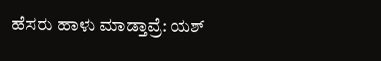ಹೆಸರು ಹಾಳು ಮಾಡ್ತಾವ್ರೆ: ಯಶ್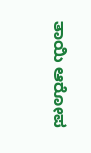ತಾಯಿ ಆರೋಪ